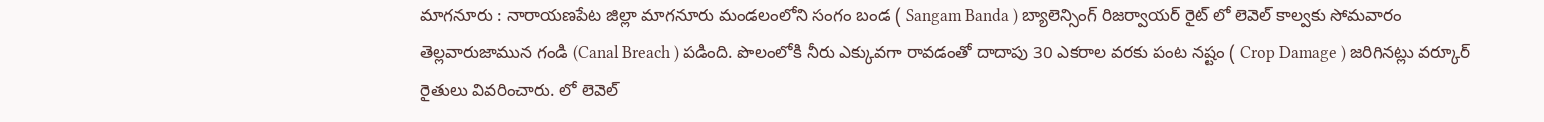మాగనూరు : నారాయణపేట జిల్లా మాగనూరు మండలంలోని సంగం బండ ( Sangam Banda ) బ్యాలెన్సింగ్ రిజర్వాయర్ రైట్ లో లెవెల్ కాల్వకు సోమవారం తెల్లవారుజామున గండి (Canal Breach ) పడింది. పొలంలోకి నీరు ఎక్కువగా రావడంతో దాదాపు 30 ఎకరాల వరకు పంట నష్టం ( Crop Damage ) జరిగినట్లు వర్కూర్ రైతులు వివరించారు. లో లెవెల్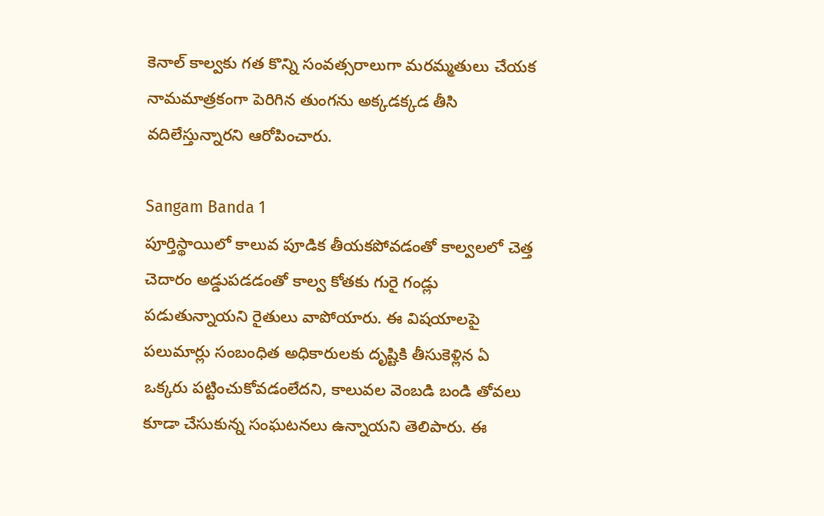కెనాల్ కాల్వకు గత కొన్ని సంవత్సరాలుగా మరమ్మతులు చేయక నామమాత్రకంగా పెరిగిన తుంగను అక్కడక్కడ తీసి వదిలేస్తున్నారని ఆరోపించారు.

Sangam Banda 1
పూర్తిస్థాయిలో కాలువ పూడిక తీయకపోవడంతో కాల్వలలో చెత్త చెదారం అడ్డుపడడంతో కాల్వ కోతకు గురై గండ్లు పడుతున్నాయని రైతులు వాపోయారు. ఈ విషయాలపై పలుమార్లు సంబంధిత అధికారులకు దృష్టికి తీసుకెళ్లిన ఏ ఒక్కరు పట్టించుకోవడంలేదని, కాలువల వెంబడి బండి తోవలు కూడా చేసుకున్న సంఘటనలు ఉన్నాయని తెలిపారు. ఈ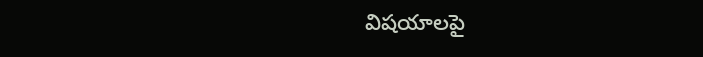విషయాలపై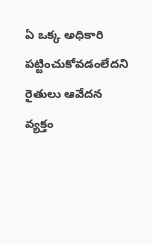ఏ ఒక్క అధికారి పట్టించుకోవడంలేదని రైతులు ఆవేదన వ్యక్తం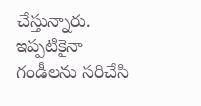చేస్తున్నారు. ఇప్పటికైనా గండీలను సరిచేసి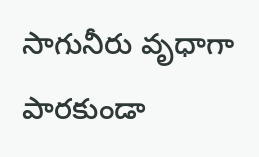సాగునీరు వృధాగా పారకుండా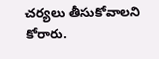చర్యలు తీసుకోవాలని కోరారు.